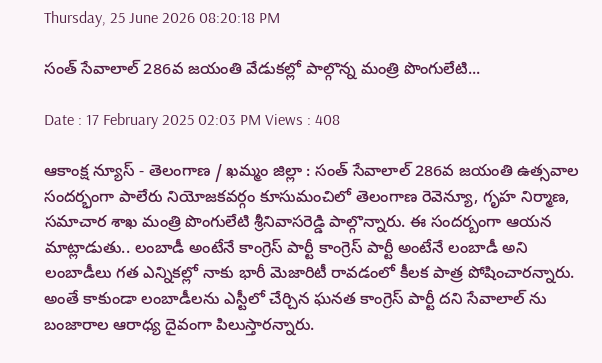Thursday, 25 June 2026 08:20:18 PM

సంత్ సేవాలాల్ 286వ జయంతి వేడుకల్లో పాల్గొన్న మంత్రి పొంగులేటి...

Date : 17 February 2025 02:03 PM Views : 408

ఆకాంక్ష న్యూస్ - తెలంగాణ / ఖమ్మం జిల్లా : సంత్ సేవాలాల్ 286వ జయంతి ఉత్సవాల సందర్భంగా పాలేరు నియోజకవర్గం కూసుమంచిలో తెలంగాణ రెవెన్యూ, గృహ నిర్మాణ, సమాచార శాఖ మంత్రి పొంగులేటి శ్రీనివాసరెడ్డి పాల్గొన్నారు. ఈ సందర్బంగా ఆయన మాట్లాడుతు.. లంబాడీ అంటేనే కాంగ్రెస్ పార్టీ కాంగ్రెస్ పార్టీ అంటేనే లంబాడీ అని లంబాడీలు గత ఎన్నికల్లో నాకు భారీ మెజారిటీ రావడంలో కీలక పాత్ర పోషించారన్నారు. అంతే కాకుండా లంబాడీలను ఎస్టీలో చేర్చిన ఘనత కాంగ్రెస్ పార్టీ దని సేవాలాల్ ను బంజారాల ఆరాధ్య దైవంగా పిలుస్తారన్నారు.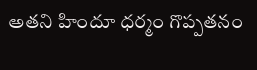అతని హిందూ ధర్మం గొప్పతనం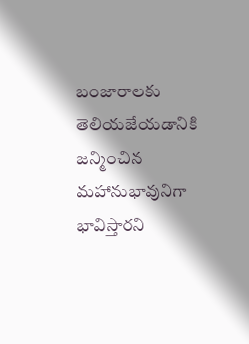బంజారాలకు తెలియజేయడానికి జన్మించిన మహానుభావునిగా భావిస్తారని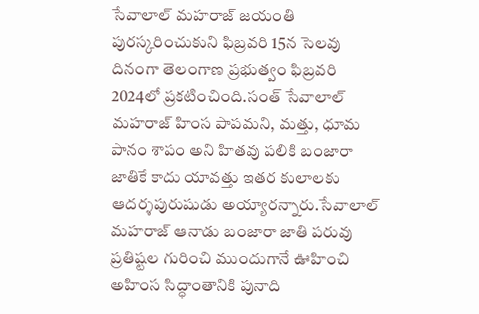సేవాలాల్ మహరాజ్ జయంతి పురస్కరించుకుని ఫిబ్రవరి 15న సెలవు దినంగా తెలంగాణ ప్రభుత్వం ఫిబ్రవరి 2024లో ప్రకటించింది.సంత్‌ సేవాలాల్‌ మహరాజ్‌ హింస పాపమని, మత్తు, ధూమ పానం శాపం అని హితవు పలికి బంజారా జాతికే కాదు యావత్తు ఇతర కులాలకు ఆదర్శపురుషుడు అయ్యారన్నారు.సేవాలాల్‌ మహరాజ్‌ ఆనాడు బంజారా జాతి పరువు ప్రతిష్టల గురించి ముందుగానే ఊహించి అహింస సిద్ధాంతానికి పునాది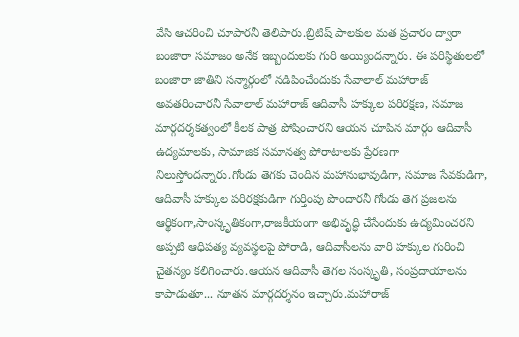వేసి ఆచరించి చూపారనీ తెలిపారు.బ్రిటిష్‌ పాలకుల మత ప్రచారం ద్వారా బంజారా సమాజం అనేక ఇబ్బందులకు గురి అయ్యిందన్నారు. ఈ పరిస్థితులలో బంజారా జాతిని సన్మార్గంలో నడిపించేందుకు సేవాలాల్‌ మహారాజ్‌ అవతరించారనీ సేవాలాల్ మహారాజ్ ఆదివాసీ హక్కుల పరిరక్షణ, సమాజ మార్గదర్శకత్వంలో కీలక పాత్ర పోషించారని ఆయన చూపిన మార్గం ఆదివాసీ ఉద్యమాలకు, సామాజిక సమానత్వ పోరాటాలకు ప్రేరణగా నిలుస్తోందన్నారు.గోండు తెగకు చెందిన మహానుభావుడిగా, సమాజ సేవకుడిగా, ఆదివాసీ హక్కుల పరిరక్షకుడిగా గుర్తింపు పొందారనీ గోండు తెగ ప్రజలను ఆర్థికంగా,సాంస్కృతికంగా,రాజకీయంగా అభివృద్ధి చేసేందుకు ఉద్యమించరని అప్పటి ఆధిపత్య వ్యవస్థలపై పోరాడి, ఆదివాసీలను వారి హక్కుల గురించి చైతన్యం కలిగించారు.ఆయన ఆదివాసీ తెగల సంస్కృతి, సంప్రదాయాలను కాపాడుతూ... నూతన మార్గదర్శనం ఇచ్చారు.మహారాజ్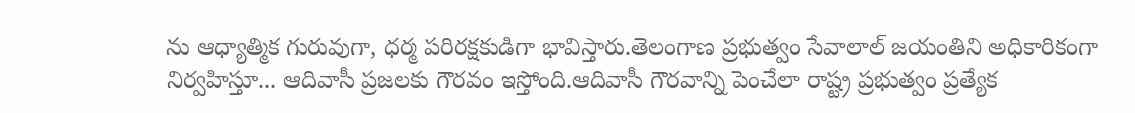ను ఆధ్యాత్మిక గురువుగా, ధర్మ పరిరక్షకుడిగా భావిస్తారు.తెలంగాణ ప్రభుత్వం సేవాలాల్ జయంతిని అధికారికంగా నిర్వహిస్తూ... ఆదివాసీ ప్రజలకు గౌరవం ఇస్తోంది.ఆదివాసీ గౌరవాన్ని పెంచేలా రాష్ట్ర ప్రభుత్వం ప్రత్యేక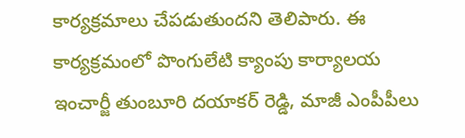కార్యక్రమాలు చేపడుతుందని తెలిపారు. ఈ కార్యక్రమంలో పొంగులేటి క్యాంపు కార్యాలయ ఇంచార్జీ తుంబూరి దయాకర్ రెడ్డి, మాజీ ఎంపీపీలు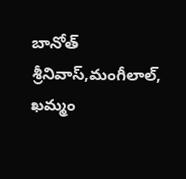బానోత్ శ్రీనివాస్,మంగీలాల్, ఖమ్మం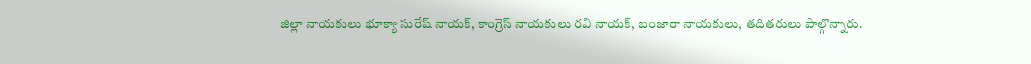జిల్లా నాయకులు భూక్యా సురేష్ నాయక్, కాంగ్రెస్ నాయకులు రవి నాయక్, బంజారా నాయకులు, తదితరులు పాల్గొన్నారు.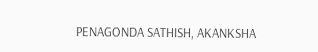PENAGONDA SATHISH, AKANKSHA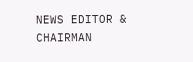NEWS EDITOR & CHAIRMAN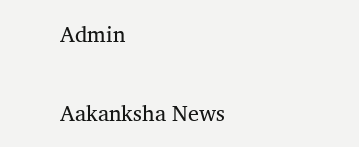Admin

Aakanksha News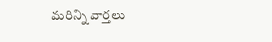మరిన్ని వార్తలు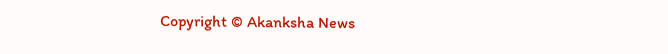Copyright © Akanksha News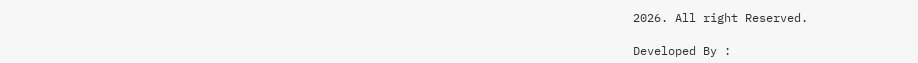2026. All right Reserved.

Developed By :